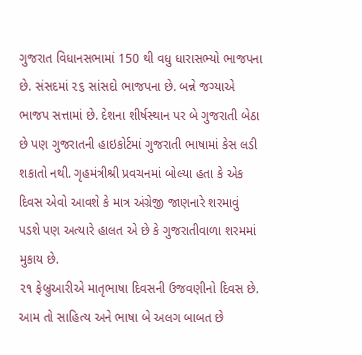ગુજરાત વિધાનસભામાં 150 થી વધુ ધારાસભ્યો ભાજપના છે. સંસદમાં ૨૬ સાંસદો ભાજપના છે. બન્ને જગ્યાએ ભાજપ સત્તામાં છે. દેશના શીર્ષસ્થાન પર બે ગુજરાતી બેઠા છે પણ ગુજરાતની હાઇકોર્ટમાં ગુજરાતી ભાષામાં કેસ લડી શકાતો નથી. ગૃહમંત્રીશ્રી પ્રવચનમાં બોલ્યા હતા કે એક દિવસ એવો આવશે કે માત્ર અંગ્રેજી જાણનારે શરમાવું પડશે પણ અત્યારે હાલત એ છે કે ગુજરાતીવાળા શરમમાં મુકાય છે.
૨૧ ફેબ્રુઆરીએ માતૃભાષા દિવસની ઉજવણીનો દિવસ છે. આમ તો સાહિત્ય અને ભાષા બે અલગ બાબત છે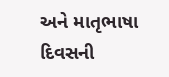અને માતૃભાષા દિવસની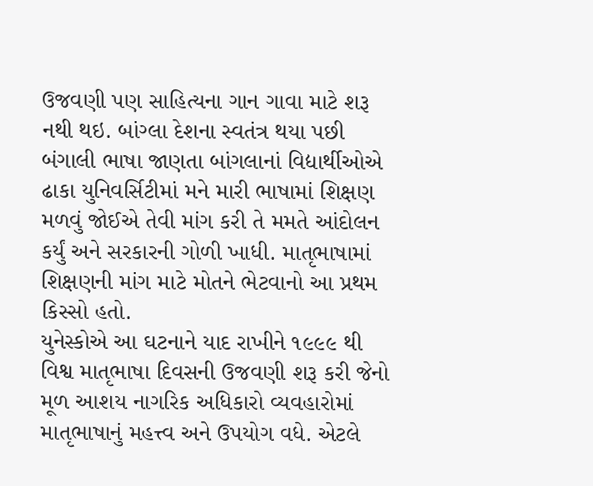ઉજવણી પણ સાહિત્યના ગાન ગાવા માટે શરૂ નથી થઇ. બાંગ્લા દેશના સ્વતંત્ર થયા પછી બંગાલી ભાષા જાણતા બાંગલાનાં વિદ્યાર્થીઓએ ઢાકા યુનિવર્સિટીમાં મને મારી ભાષામાં શિક્ષણ મળવું જોઈએ તેવી માંગ કરી તે મમતે આંદોલન કર્યું અને સરકારની ગોળી ખાધી. માતૃભાષામાં શિક્ષણની માંગ માટે મોતને ભેટવાનો આ પ્રથમ કિસ્સો હતો.
યુનેસ્કોએ આ ઘટનાને યાદ રાખીને ૧૯૯૯ થી વિશ્વ માતૃભાષા દિવસની ઉજવણી શરૂ કરી જેનો મૂળ આશય નાગરિક અધિકારો વ્યવહારોમાં માતૃભાષાનું મહત્ત્વ અને ઉપયોગ વધે. એટલે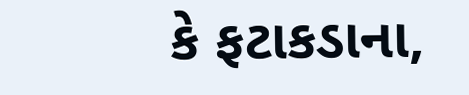કે ફટાકડાના,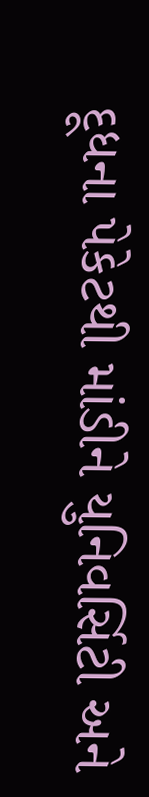દૂધના પેકેટથી માંડીને યુનિવર્સિટી અને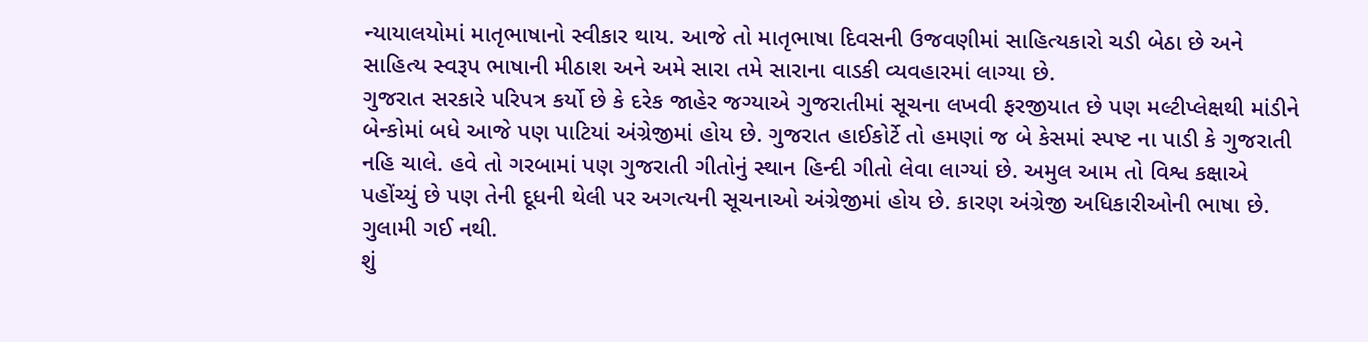ન્યાયાલયોમાં માતૃભાષાનો સ્વીકાર થાય. આજે તો માતૃભાષા દિવસની ઉજવણીમાં સાહિત્યકારો ચડી બેઠા છે અને સાહિત્ય સ્વરૂપ ભાષાની મીઠાશ અને અમે સારા તમે સારાના વાડકી વ્યવહારમાં લાગ્યા છે.
ગુજરાત સરકારે પરિપત્ર કર્યો છે કે દરેક જાહેર જગ્યાએ ગુજરાતીમાં સૂચના લખવી ફરજીયાત છે પણ મલ્ટીપ્લેક્ષથી માંડીને બેન્કોમાં બધે આજે પણ પાટિયાં અંગ્રેજીમાં હોય છે. ગુજરાત હાઈકોર્ટે તો હમણાં જ બે કેસમાં સ્પષ્ટ ના પાડી કે ગુજરાતી નહિ ચાલે. હવે તો ગરબામાં પણ ગુજરાતી ગીતોનું સ્થાન હિન્દી ગીતો લેવા લાગ્યાં છે. અમુલ આમ તો વિશ્વ કક્ષાએ પહોંચ્યું છે પણ તેની દૂધની થેલી પર અગત્યની સૂચનાઓ અંગ્રેજીમાં હોય છે. કારણ અંગ્રેજી અધિકારીઓની ભાષા છે. ગુલામી ગઈ નથી.
શું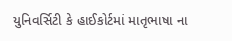યુનિવર્સિટી કે હાઈકોર્ટમાં માતૃભાષા ના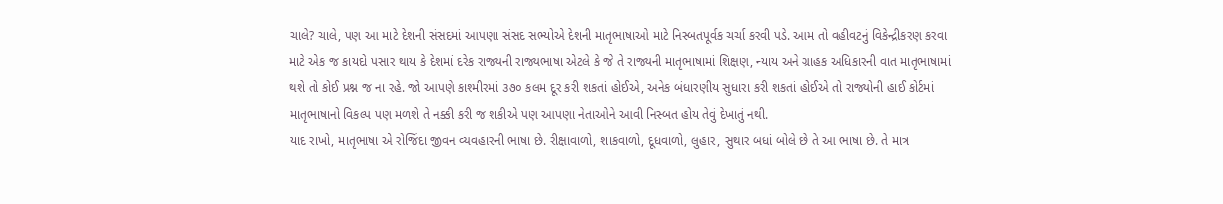ચાલે? ચાલે, પણ આ માટે દેશની સંસદમાં આપણા સંસદ સભ્યોએ દેશની માતૃભાષાઓ માટે નિસ્બતપૂર્વક ચર્ચા કરવી પડે. આમ તો વહીવટનું વિકેન્દ્રીકરણ કરવા માટે એક જ કાયદો પસાર થાય કે દેશમાં દરેક રાજ્યની રાજ્યભાષા એટલે કે જે તે રાજ્યની માતૃભાષામાં શિક્ષણ, ન્યાય અને ગ્રાહક અધિકારની વાત માતૃભાષામાં થશે તો કોઈ પ્રશ્ન જ ના રહે. જો આપણે કાશ્મીરમાં ૩૭૦ કલમ દૂર કરી શકતાં હોઈએ, અનેક બંધારણીય સુધારા કરી શકતાં હોઈએ તો રાજ્યોની હાઈ કોર્ટમાં માતૃભાષાનો વિકલ્પ પણ મળશે તે નક્કી કરી જ શકીએ પણ આપણા નેતાઓને આવી નિસ્બત હોય તેવું દેખાતું નથી.
યાદ રાખો, માતૃભાષા એ રોજિંદા જીવન વ્યવહારની ભાષા છે. રીક્ષાવાળો, શાકવાળો, દૂધવાળો, લુહાર, સુથાર બધાં બોલે છે તે આ ભાષા છે. તે માત્ર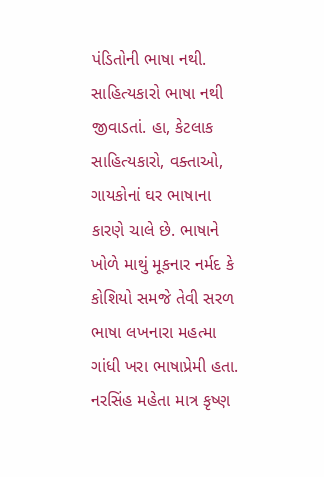પંડિતોની ભાષા નથી. સાહિત્યકારો ભાષા નથી જીવાડતાં. હા, કેટલાક સાહિત્યકારો, વક્તાઓ, ગાયકોનાં ઘર ભાષાના કારણે ચાલે છે. ભાષાને ખોળે માથું મૂકનાર નર્મદ કે કોશિયો સમજે તેવી સરળ ભાષા લખનારા મહત્મા ગાંધી ખરા ભાષાપ્રેમી હતા. નરસિંહ મહેતા માત્ર કૃષ્ણ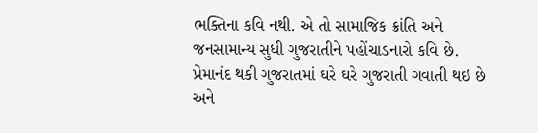ભક્તિના કવિ નથી. એ તો સામાજિક ક્રાંતિ અને જનસામાન્ય સુધી ગુજરાતીને પહોંચાડનારો કવિ છે.
પ્રેમાનંદ થકી ગુજરાતમાં ઘરે ઘરે ગુજરાતી ગવાતી થઇ છે અને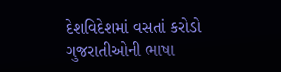દેશવિદેશમાં વસતાં કરોડો ગુજરાતીઓની ભાષા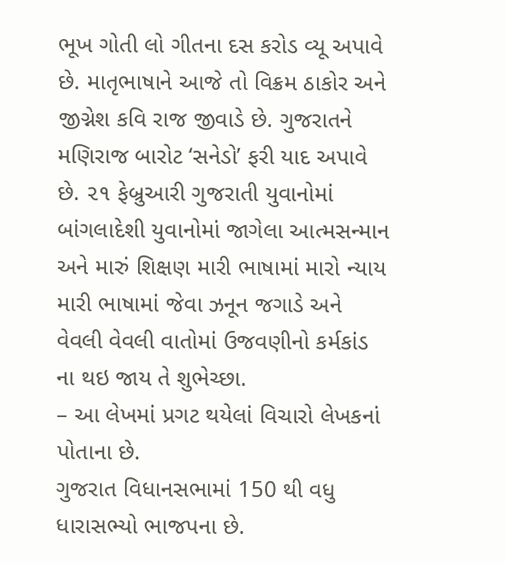ભૂખ ગોતી લો ગીતના દસ કરોડ વ્યૂ અપાવે છે. માતૃભાષાને આજે તો વિક્રમ ઠાકોર અને જીગ્નેશ કવિ રાજ જીવાડે છે. ગુજરાતને મણિરાજ બારોટ ‘સનેડો’ ફરી યાદ અપાવે છે. ૨૧ ફેબ્રુઆરી ગુજરાતી યુવાનોમાં બાંગલાદેશી યુવાનોમાં જાગેલા આત્મસન્માન અને મારું શિક્ષણ મારી ભાષામાં મારો ન્યાય મારી ભાષામાં જેવા ઝનૂન જગાડે અને વેવલી વેવલી વાતોમાં ઉજવણીનો કર્મકાંડ ના થઇ જાય તે શુભેચ્છા.
– આ લેખમાં પ્રગટ થયેલાં વિચારો લેખકનાં પોતાના છે.
ગુજરાત વિધાનસભામાં 150 થી વધુ ધારાસભ્યો ભાજપના છે.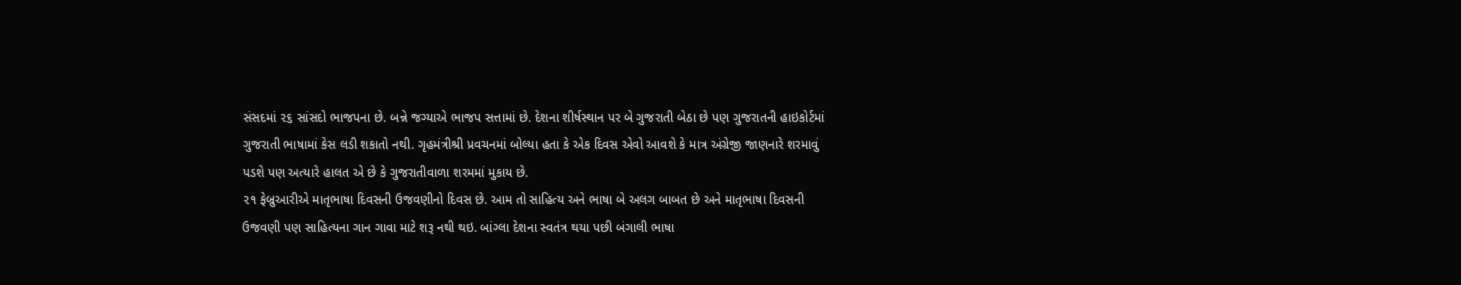સંસદમાં ૨૬ સાંસદો ભાજપના છે. બન્ને જગ્યાએ ભાજપ સત્તામાં છે. દેશના શીર્ષસ્થાન પર બે ગુજરાતી બેઠા છે પણ ગુજરાતની હાઇકોર્ટમાં ગુજરાતી ભાષામાં કેસ લડી શકાતો નથી. ગૃહમંત્રીશ્રી પ્રવચનમાં બોલ્યા હતા કે એક દિવસ એવો આવશે કે માત્ર અંગ્રેજી જાણનારે શરમાવું પડશે પણ અત્યારે હાલત એ છે કે ગુજરાતીવાળા શરમમાં મુકાય છે.
૨૧ ફેબ્રુઆરીએ માતૃભાષા દિવસની ઉજવણીનો દિવસ છે. આમ તો સાહિત્ય અને ભાષા બે અલગ બાબત છે અને માતૃભાષા દિવસની ઉજવણી પણ સાહિત્યના ગાન ગાવા માટે શરૂ નથી થઇ. બાંગ્લા દેશના સ્વતંત્ર થયા પછી બંગાલી ભાષા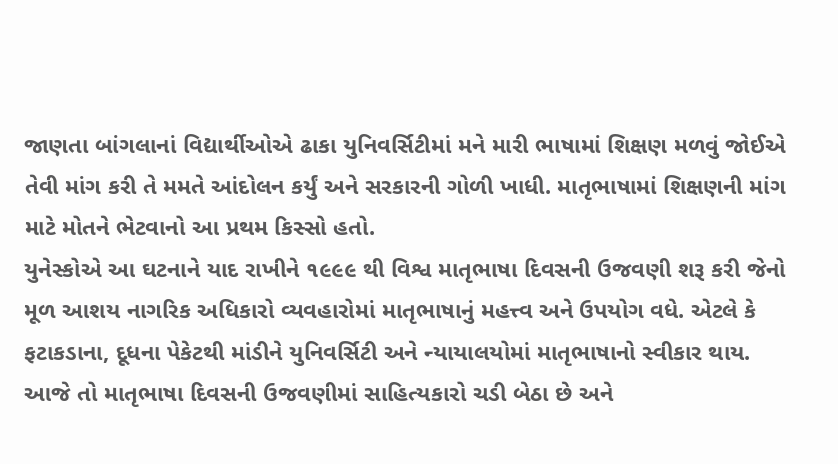જાણતા બાંગલાનાં વિદ્યાર્થીઓએ ઢાકા યુનિવર્સિટીમાં મને મારી ભાષામાં શિક્ષણ મળવું જોઈએ તેવી માંગ કરી તે મમતે આંદોલન કર્યું અને સરકારની ગોળી ખાધી. માતૃભાષામાં શિક્ષણની માંગ માટે મોતને ભેટવાનો આ પ્રથમ કિસ્સો હતો.
યુનેસ્કોએ આ ઘટનાને યાદ રાખીને ૧૯૯૯ થી વિશ્વ માતૃભાષા દિવસની ઉજવણી શરૂ કરી જેનો મૂળ આશય નાગરિક અધિકારો વ્યવહારોમાં માતૃભાષાનું મહત્ત્વ અને ઉપયોગ વધે. એટલે કે ફટાકડાના, દૂધના પેકેટથી માંડીને યુનિવર્સિટી અને ન્યાયાલયોમાં માતૃભાષાનો સ્વીકાર થાય. આજે તો માતૃભાષા દિવસની ઉજવણીમાં સાહિત્યકારો ચડી બેઠા છે અને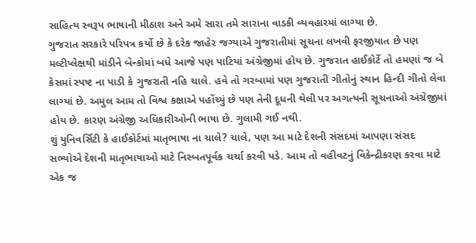સાહિત્ય સ્વરૂપ ભાષાની મીઠાશ અને અમે સારા તમે સારાના વાડકી વ્યવહારમાં લાગ્યા છે.
ગુજરાત સરકારે પરિપત્ર કર્યો છે કે દરેક જાહેર જગ્યાએ ગુજરાતીમાં સૂચના લખવી ફરજીયાત છે પણ મલ્ટીપ્લેક્ષથી માંડીને બેન્કોમાં બધે આજે પણ પાટિયાં અંગ્રેજીમાં હોય છે. ગુજરાત હાઈકોર્ટે તો હમણાં જ બે કેસમાં સ્પષ્ટ ના પાડી કે ગુજરાતી નહિ ચાલે. હવે તો ગરબામાં પણ ગુજરાતી ગીતોનું સ્થાન હિન્દી ગીતો લેવા લાગ્યાં છે. અમુલ આમ તો વિશ્વ કક્ષાએ પહોંચ્યું છે પણ તેની દૂધની થેલી પર અગત્યની સૂચનાઓ અંગ્રેજીમાં હોય છે. કારણ અંગ્રેજી અધિકારીઓની ભાષા છે. ગુલામી ગઈ નથી.
શું યુનિવર્સિટી કે હાઈકોર્ટમાં માતૃભાષા ના ચાલે? ચાલે, પણ આ માટે દેશની સંસદમાં આપણા સંસદ સભ્યોએ દેશની માતૃભાષાઓ માટે નિસ્બતપૂર્વક ચર્ચા કરવી પડે. આમ તો વહીવટનું વિકેન્દ્રીકરણ કરવા માટે એક જ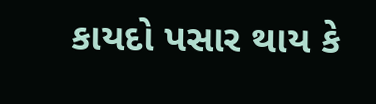કાયદો પસાર થાય કે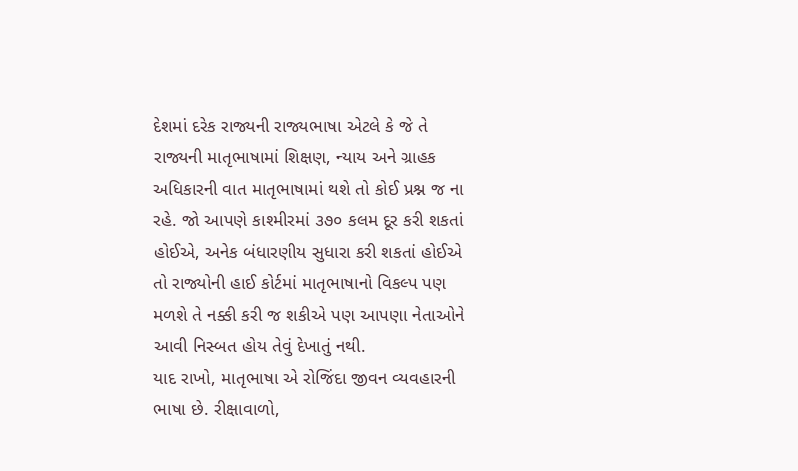દેશમાં દરેક રાજ્યની રાજ્યભાષા એટલે કે જે તે રાજ્યની માતૃભાષામાં શિક્ષણ, ન્યાય અને ગ્રાહક અધિકારની વાત માતૃભાષામાં થશે તો કોઈ પ્રશ્ન જ ના રહે. જો આપણે કાશ્મીરમાં ૩૭૦ કલમ દૂર કરી શકતાં હોઈએ, અનેક બંધારણીય સુધારા કરી શકતાં હોઈએ તો રાજ્યોની હાઈ કોર્ટમાં માતૃભાષાનો વિકલ્પ પણ મળશે તે નક્કી કરી જ શકીએ પણ આપણા નેતાઓને આવી નિસ્બત હોય તેવું દેખાતું નથી.
યાદ રાખો, માતૃભાષા એ રોજિંદા જીવન વ્યવહારની ભાષા છે. રીક્ષાવાળો,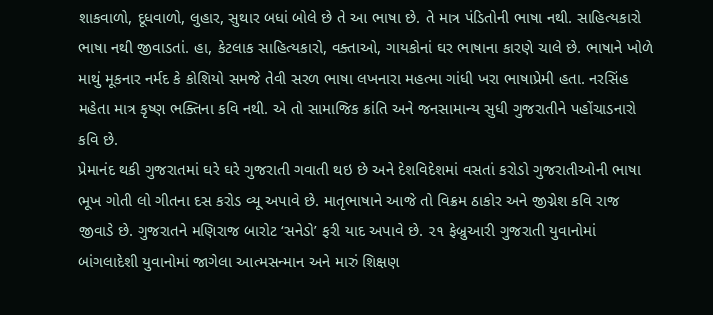શાકવાળો, દૂધવાળો, લુહાર, સુથાર બધાં બોલે છે તે આ ભાષા છે. તે માત્ર પંડિતોની ભાષા નથી. સાહિત્યકારો ભાષા નથી જીવાડતાં. હા, કેટલાક સાહિત્યકારો, વક્તાઓ, ગાયકોનાં ઘર ભાષાના કારણે ચાલે છે. ભાષાને ખોળે માથું મૂકનાર નર્મદ કે કોશિયો સમજે તેવી સરળ ભાષા લખનારા મહત્મા ગાંધી ખરા ભાષાપ્રેમી હતા. નરસિંહ મહેતા માત્ર કૃષ્ણ ભક્તિના કવિ નથી. એ તો સામાજિક ક્રાંતિ અને જનસામાન્ય સુધી ગુજરાતીને પહોંચાડનારો કવિ છે.
પ્રેમાનંદ થકી ગુજરાતમાં ઘરે ઘરે ગુજરાતી ગવાતી થઇ છે અને દેશવિદેશમાં વસતાં કરોડો ગુજરાતીઓની ભાષા ભૂખ ગોતી લો ગીતના દસ કરોડ વ્યૂ અપાવે છે. માતૃભાષાને આજે તો વિક્રમ ઠાકોર અને જીગ્નેશ કવિ રાજ જીવાડે છે. ગુજરાતને મણિરાજ બારોટ ‘સનેડો’ ફરી યાદ અપાવે છે. ૨૧ ફેબ્રુઆરી ગુજરાતી યુવાનોમાં બાંગલાદેશી યુવાનોમાં જાગેલા આત્મસન્માન અને મારું શિક્ષણ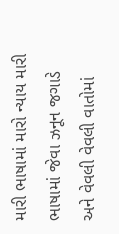મારી ભાષામાં મારો ન્યાય મારી ભાષામાં જેવા ઝનૂન જગાડે અને વેવલી વેવલી વાતોમાં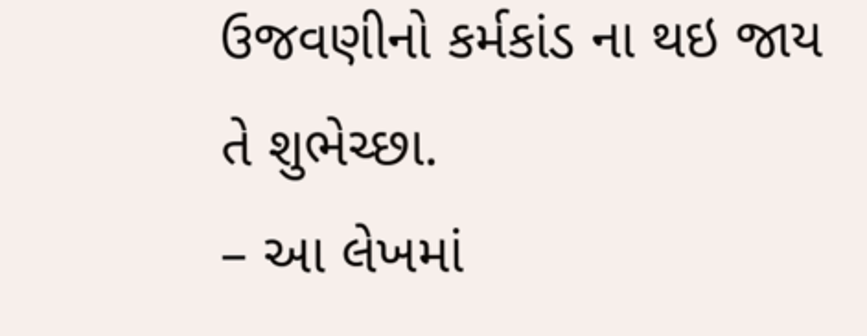ઉજવણીનો કર્મકાંડ ના થઇ જાય તે શુભેચ્છા.
– આ લેખમાં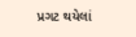પ્રગટ થયેલાં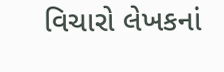વિચારો લેખકનાં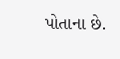પોતાના છે.